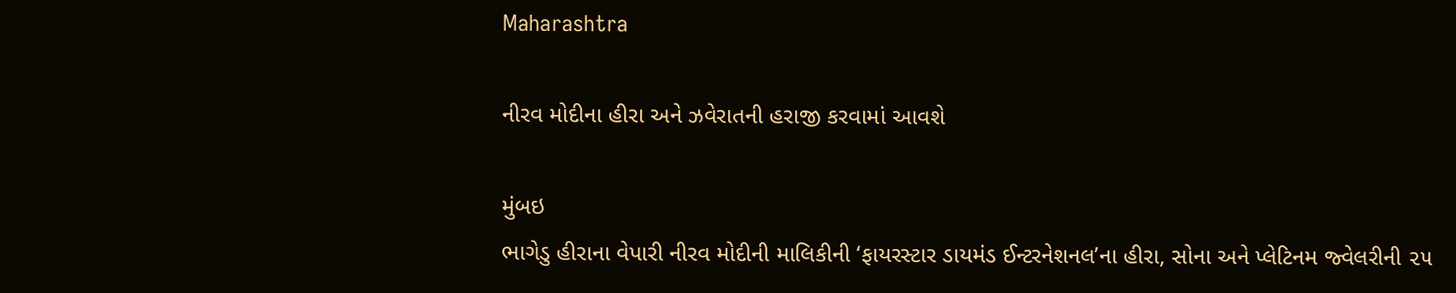Maharashtra

નીરવ મોદીના હીરા અને ઝવેરાતની હરાજી કરવામાં આવશે

મુંબઇ
ભાગેડુ હીરાના વેપારી નીરવ મોદીની માલિકીની ‘ફાયરસ્ટાર ડાયમંડ ઈન્ટરનેશનલ’ના હીરા, સોના અને પ્લેટિનમ જ્વેલરીની ૨૫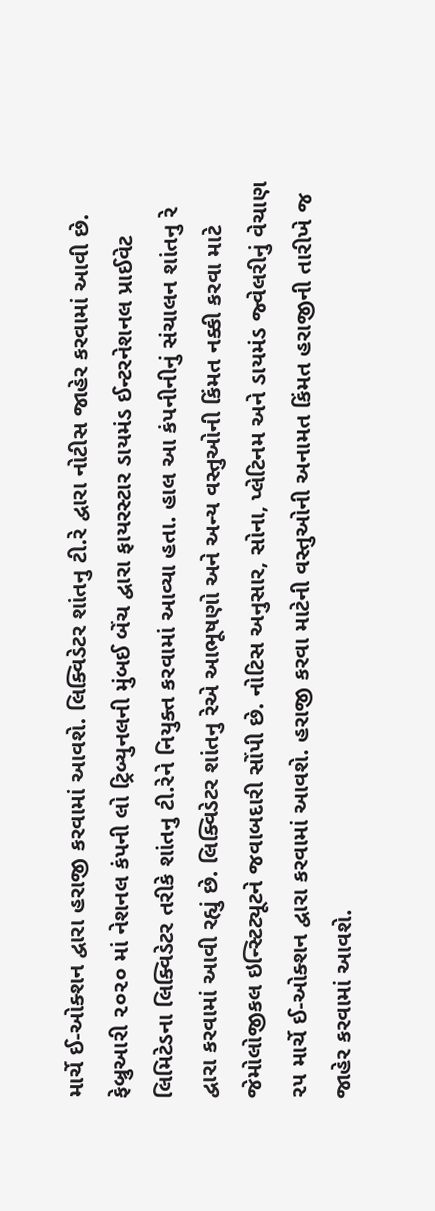માર્ચે ઈ-ઓક્શન દ્વારા હરાજી કરવામાં આવશે. લિક્વિડેટર શાંતનુ ટી.રે દ્વારા નોટીસ જાહેર કરવામાં આવી છે. ફેબ્રુઆરી ૨૦૨૦ માં નેશનલ કંપની લો ટ્રિબ્યુનલની મુંબઈ બેંચ દ્વારા ફાયરસ્ટાર ડાયમંડ ઈન્ટરનેશનલ પ્રાઈવેટ લિમિટેડના લિક્વિડેટર તરીકે શાંતનુ ટી.રેને નિયુક્ત કરવામાં આવ્યા હતા. હાલ આ કંપનીનીનું સંચાલન શાંતનુ રે દ્વારા કરવામાં આવી રહ્યું છે. લિક્વિડેટર શાંતનુ રેએ આભૂષણો અને અન્ય વસ્તુઓની કિંમત નક્કી કરવા માટે જેમોલોજીકલ ઇન્સ્ટિટ્યૂટને જવાબદારી સોંપી છે. નોટિસ અનુસાર, સોના, પ્લેટિનમ અને ડાયમંડ જ્વેલરીનું વેચાણ ૨૫ માર્ચે ઈ-ઓક્શન દ્વારા કરવામાં આવશે. હરાજી કરવા માટેની વસ્તુઓની અનામત કિંમત હરાજીની તારીખે જ જાહેર કરવામાં આવશે.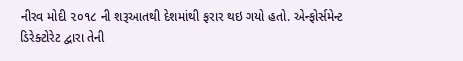નીરવ મોદી ૨૦૧૮ ની શરૂઆતથી દેશમાંથી ફરાર થઇ ગયો હતો. એન્ફોર્સમેન્ટ ડિરેક્ટોરેટ દ્વારા તેની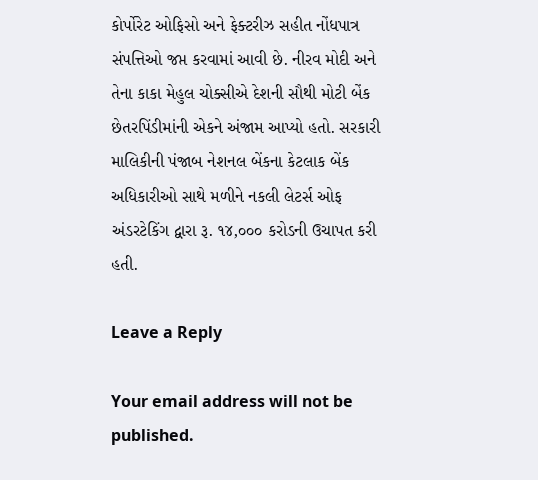કોર્પોરેટ ઓફિસો અને ફેક્ટરીઝ સહીત નોંધપાત્ર સંપત્તિઓ જપ્ત કરવામાં આવી છે. નીરવ મોદી અને તેના કાકા મેહુલ ચોક્સીએ દેશની સૌથી મોટી બેંક છેતરપિંડીમાંની એકને અંજામ આપ્યો હતો. સરકારી માલિકીની પંજાબ નેશનલ બેંકના કેટલાક બેંક અધિકારીઓ સાથે મળીને નકલી લેટર્સ ઓફ અંડરટેકિંગ દ્વારા રૂ. ૧૪,૦૦૦ કરોડની ઉચાપત કરી હતી.

Leave a Reply

Your email address will not be published.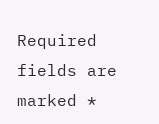Required fields are marked *